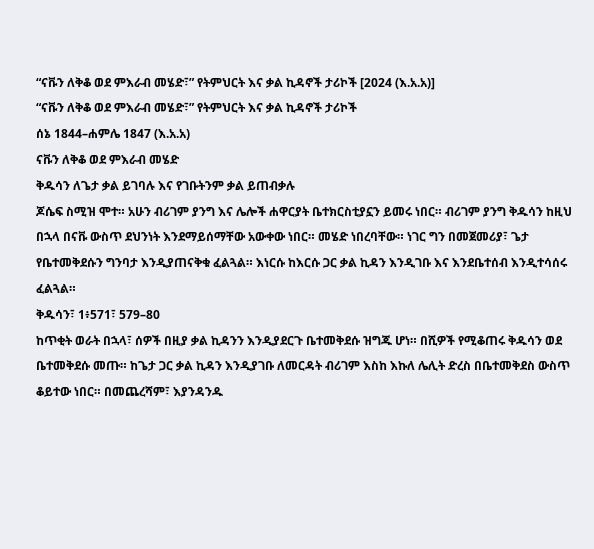“ናቩን ለቅቆ ወደ ምእራብ መሄድ፣” የትምህርት እና ቃል ኪዳኖች ታሪኮች [2024 (እ.አ.አ)]
“ናቩን ለቅቆ ወደ ምእራብ መሄድ፣” የትምህርት እና ቃል ኪዳኖች ታሪኮች
ሰኔ 1844–ሐምሌ 1847 (እ.አ.አ)
ናቩን ለቅቆ ወደ ምእራብ መሄድ
ቅዱሳን ለጌታ ቃል ይገባሉ እና የገቡትንም ቃል ይጠብቃሉ
ጆሴፍ ስሚዝ ሞተ። አሁን ብሪገም ያንግ እና ሌሎች ሐዋርያት ቤተክርስቲያኗን ይመሩ ነበር። ብሪገም ያንግ ቅዱሳን ከዚህ በኋላ በናቩ ውስጥ ደህንነት እንደማይሰማቸው አውቀው ነበር። መሄድ ነበረባቸው። ነገር ግን በመጀመሪያ፣ ጌታ የቤተመቅደሱን ግንባታ እንዲያጠናቅቁ ፈልጓል። እነርሱ ከእርሱ ጋር ቃል ኪዳን እንዲገቡ እና እንደቤተሰብ እንዲተሳሰሩ ፈልጓል።
ቅዱሳን፣ 1፥571፣ 579–80
ከጥቂት ወራት በኋላ፣ ሰዎች በዚያ ቃል ኪዳንን እንዲያደርጉ ቤተመቅደሱ ዝግጁ ሆነ። በሺዎች የሚቆጠሩ ቅዱሳን ወደ ቤተመቅደሱ መጡ። ከጌታ ጋር ቃል ኪዳን እንዲያገቡ ለመርዳት ብሪገም እስከ እኩለ ሌሊት ድረስ በቤተመቅደስ ውስጥ ቆይተው ነበር። በመጨረሻም፣ እያንዳንዱ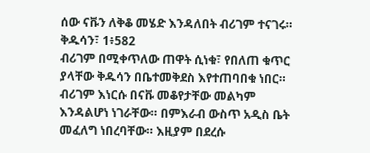ሰው ናቩን ለቅቆ መሄድ እንዳለበት ብሪገም ተናገሩ።
ቅዱሳን፣ 1፥582
ብሪገም በሚቀጥለው ጠዋት ሲነቁ፣ የበለጠ ቁጥር ያላቸው ቅዱሳን በቤተመቅደስ እየተጠባበቁ ነበር። ብሪገም እነርሱ በናቩ መቆየታቸው መልካም እንዳልሆነ ነገራቸው። በምእራብ ውስጥ አዲስ ቤት መፈለግ ነበረባቸው። እዚያም በደረሱ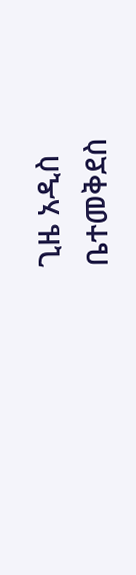ጊዜ አዲስ ቤተመቅደስ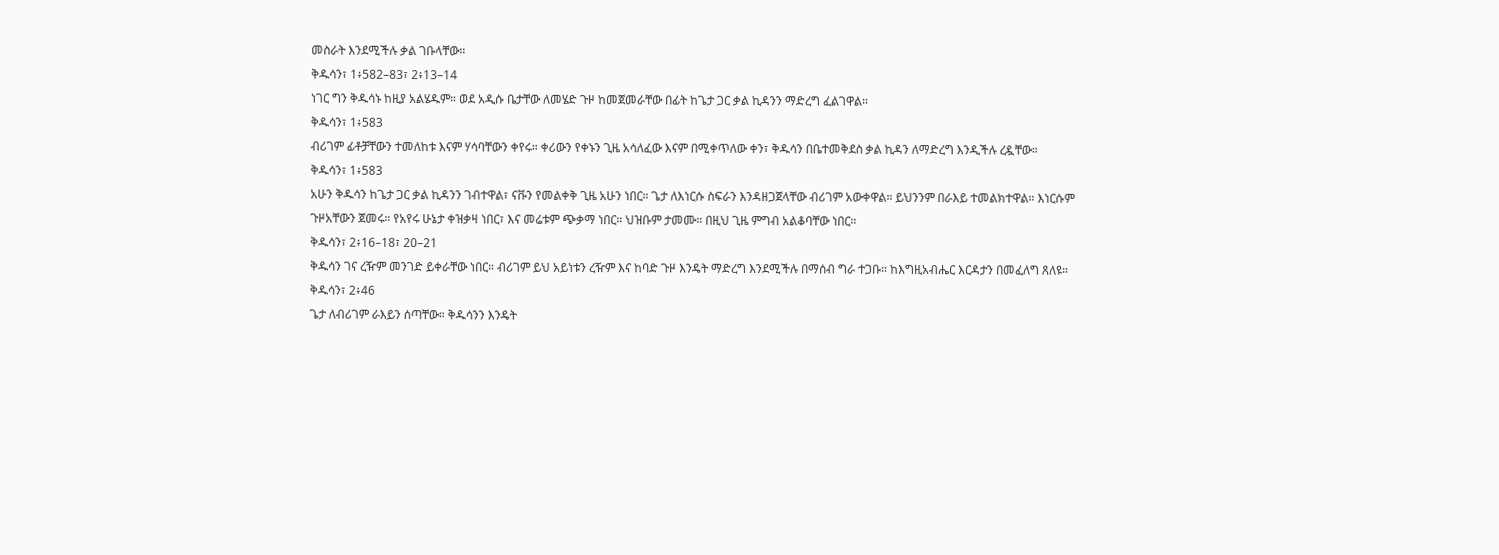መስራት እንደሚችሉ ቃል ገቡላቸው።
ቅዱሳን፣ 1፥582–83፣ 2፥13–14
ነገር ግን ቅዱሳኑ ከዚያ አልሄዱም። ወደ አዲሱ ቤታቸው ለመሄድ ጉዞ ከመጀመራቸው በፊት ከጌታ ጋር ቃል ኪዳንን ማድረግ ፈልገዋል።
ቅዱሳን፣ 1፥583
ብሪገም ፊቶቻቸውን ተመለከቱ እናም ሃሳባቸውን ቀየሩ። ቀሪውን የቀኑን ጊዜ አሳለፈው እናም በሚቀጥለው ቀን፣ ቅዱሳን በቤተመቅደስ ቃል ኪዳን ለማድረግ እንዲችሉ ረዷቸው።
ቅዱሳን፣ 1፥583
አሁን ቅዱሳን ከጌታ ጋር ቃል ኪዳንን ገብተዋል፣ ናቩን የመልቀቅ ጊዜ አሁን ነበር። ጌታ ለእነርሱ ስፍራን እንዳዘጋጀላቸው ብሪገም አውቀዋል። ይህንንም በራእይ ተመልክተዋል። እነርሱም ጉዞአቸውን ጀመሩ። የአየሩ ሁኔታ ቀዝቃዛ ነበር፣ እና መሬቱም ጭቃማ ነበር። ህዝቡም ታመሙ። በዚህ ጊዜ ምግብ አልቆባቸው ነበር።
ቅዱሳን፣ 2፥16–18፣ 20–21
ቅዱሳን ገና ረዥም መንገድ ይቀራቸው ነበር። ብሪገም ይህ አይነቱን ረዥም እና ከባድ ጉዞ እንዴት ማድረግ እንደሚችሉ በማሰብ ግራ ተጋቡ። ከእግዚአብሔር እርዳታን በመፈለግ ጸለዩ።
ቅዱሳን፣ 2፥46
ጌታ ለብሪገም ራእይን ሰጣቸው። ቅዱሳንን እንዴት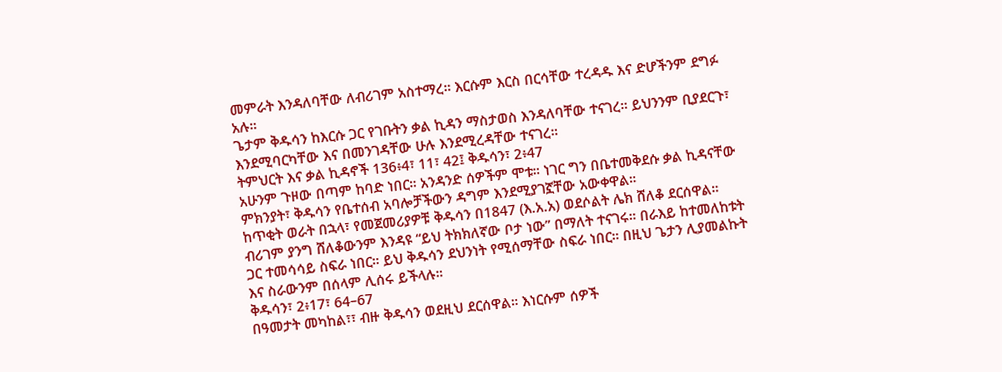መምራት እንዳለባቸው ለብሪገም አስተማረ። እርሱም እርስ በርሳቸው ተረዳዱ እና ድሆችንም ደግፉ አሉ።
ጌታም ቅዱሳን ከእርሱ ጋር የገቡትን ቃል ኪዳን ማስታወስ እንዳለባቸው ተናገረ። ይህንንም ቢያደርጉ፣ እንደሚባርካቸው እና በመንገዳቸው ሁሉ እንደሚረዳቸው ተናገረ።
ትምህርት እና ቃል ኪዳኖች 136፥4፣ 11፣ 42፤ ቅዱሳን፣ 2፥47
አሁንም ጉዞው በጣም ከባድ ነበር። አንዳንድ ሰዎችም ሞቱ። ነገር ግን በቤተመቅደሱ ቃል ኪዳናቸው ምክንያት፣ ቅዱሳን የቤተሰብ አባሎቻችውን ዳግም እንደሚያገኟቸው አውቀዋል።
ከጥቂት ወራት በኋላ፣ የመጀመሪያዎቹ ቅዱሳን በ1847 (እ.አ.አ) ወደሶልት ሌክ ሸለቆ ደርሰዋል። ብሪገም ያንግ ሸለቆውንም እንዳዩ “ይህ ትክክለኛው ቦታ ነው” በማለት ተናገሩ። በራእይ ከተመለከቱት ጋር ተመሳሳይ ስፍራ ነበር። ይህ ቅዱሳን ደህንነት የሚሰማቸው ስፍራ ነበር። በዚህ ጌታን ሊያመልኩት እና ስራውንም በሰላም ሊሰሩ ይችላሉ።
ቅዱሳን፣ 2፥17፣ 64–67
በዓመታት መካከል፣፣ ብዙ ቅዱሳን ወደዚህ ደርሰዋል። እነርሱም ሰዎች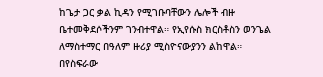ከጌታ ጋር ቃል ኪዳን የሚገቡባቸውን ሌሎች ብዙ ቤተመቅደሶችንም ገንብተዋል። የኢየሱስ ክርስቶስን ወንጌል ለማስተማር በዓለም ዙሪያ ሚስዮናውያንን ልከዋል። በየስፍራው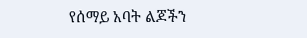የሰማይ አባት ልጆችን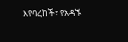እየባረከች፣ የአዳኙ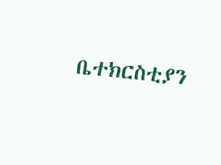ቤተክርስቲያን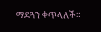ማደጓን ቀጥላለች።